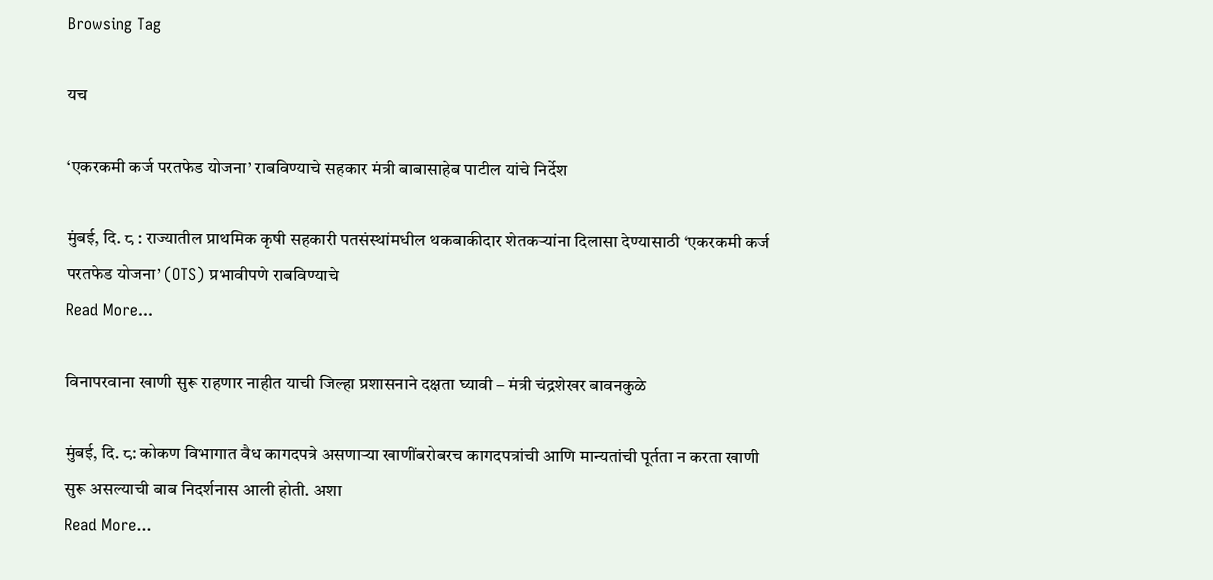Browsing Tag

यच

‘एकरकमी कर्ज परतफेड योजना’ राबविण्याचे सहकार मंत्री बाबासाहेब पाटील यांचे निर्देश

मुंबई, दि. ८ : राज्यातील प्राथमिक कृषी सहकारी पतसंस्थांमधील थकबाकीदार शेतकऱ्यांना दिलासा देण्यासाठी ‘एकरकमी कर्ज परतफेड योजना’ (OTS) प्रभावीपणे राबविण्याचे
Read More...

विनापरवाना खाणी सुरू राहणार नाहीत याची जिल्हा प्रशासनाने दक्षता घ्यावी – मंत्री चंद्रशेखर बावनकुळे

मुंबई, दि. ८: कोकण विभागात वैध कागदपत्रे असणाऱ्या खाणींबरोबरच कागदपत्रांची आणि मान्यतांची पूर्तता न करता खाणी सुरू असल्याची बाब निदर्शनास आली होती. अशा
Read More...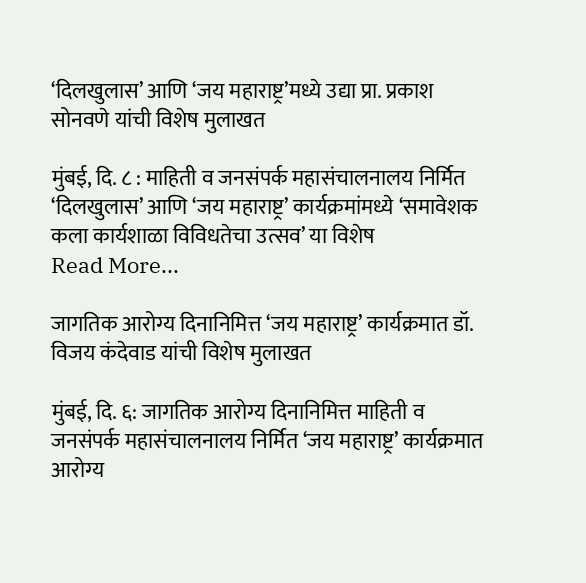‘दिलखुलास’ आणि ‘जय महाराष्ट्र’मध्ये उद्या प्रा. प्रकाश सोनवणे यांची विशेष मुलाखत

मुंबई, दि. ८ : माहिती व जनसंपर्क महासंचालनालय निर्मित ‘दिलखुलास’ आणि ‘जय महाराष्ट्र’ कार्यक्रमांमध्ये ‘समावेशक कला कार्यशाळा विविधतेचा उत्सव’ या विशेष
Read More...

जागतिक आरोग्य दिनानिमित्त ‘जय महाराष्ट्र’ कार्यक्रमात डॉ. विजय कंदेवाड यांची विशेष मुलाखत

मुंबई, दि. ६: जागतिक आरोग्य दिनानिमित्त माहिती व जनसंपर्क महासंचालनालय निर्मित ‘जय महाराष्ट्र’ कार्यक्रमात आरोग्य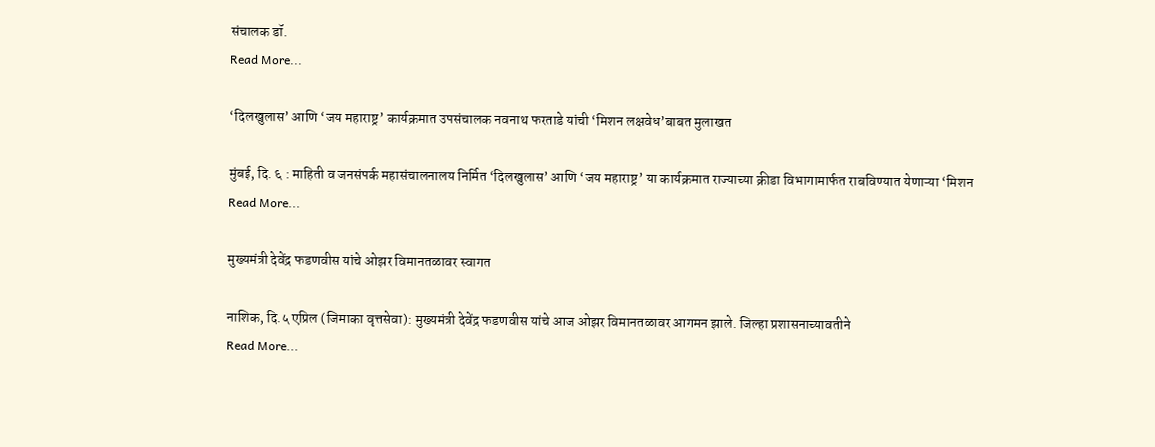संचालक डॉ.
Read More...

‘दिलखुलास’ आणि ‘जय महाराष्ट्र’ कार्यक्रमात उपसंचालक नवनाथ फरताडे यांची ‘मिशन लक्षवेध’बाबत मुलाखत

मुंबई, दि. ६ : माहिती व जनसंपर्क महासंचालनालय निर्मित ‘दिलखुलास’ आणि ‘जय महाराष्ट्र’ या कार्यक्रमात राज्याच्या क्रीडा विभागामार्फत राबविण्यात येणाऱ्या ‘मिशन
Read More...

मुख्यमंत्री देवेंद्र फडणवीस यांचे ओझर विमानतळावर स्वागत

नाशिक, दि.५ एप्रिल (जिमाका वृत्तसेवा): मुख्यमंत्री देवेंद्र फडणवीस यांचे आज ओझर विमानतळावर आगमन झाले. जिल्हा प्रशासनाच्यावतीने
Read More...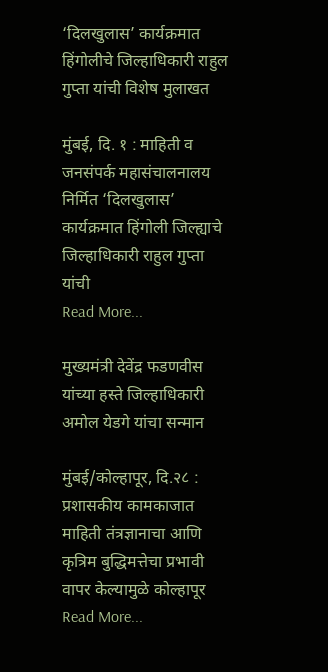‘दिलखुलास’ कार्यक्रमात हिंगोलीचे जिल्हाधिकारी राहुल गुप्ता यांची विशेष मुलाखत

मुंबई, दि. १ : माहिती व जनसंपर्क महासंचालनालय निर्मित ‘दिलखुलास’ कार्यक्रमात हिंगोली जिल्ह्याचे जिल्हाधिकारी राहुल गुप्ता यांची
Read More...

मुख्यमंत्री देवेंद्र फडणवीस यांच्या हस्ते जिल्हाधिकारी अमोल येडगे यांचा सन्मान

मुंबई/कोल्हापूर, दि.२८ : प्रशासकीय कामकाजात माहिती तंत्रज्ञानाचा आणि कृत्रिम बुद्धिमत्तेचा प्रभावी वापर केल्यामुळे कोल्हापूर
Read More...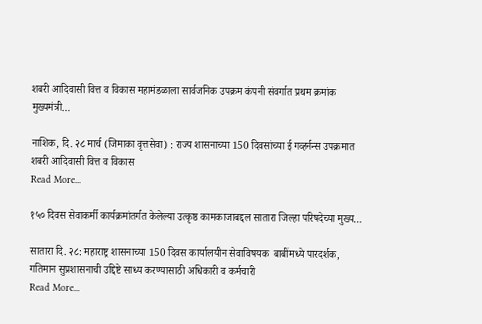शबरी आदिवासी वित्त व विकास महामंडळाला सार्वजनिक उपक्रम कंपनी संवर्गात प्रथम क्रमांक मुख्यमंत्री…

नाशिक, दि. २८ मार्च (जिमाका वृत्तसेवा) : राज्य शासनाच्या 150 दिवसांच्या ई गव्हर्नन्स उपक्रमात शबरी आदिवासी वित्त व विकास
Read More...

१५० दिवस सेवाकर्मी कार्यक्रमांतर्गत केलेल्या उत्कृष्ठ कामकाजाबद्दल सातारा जिल्हा परिषदेच्या मुख्य…

सातारा दि. २८: महाराष्ट्र शासनाच्या 150 दिवस कार्यालयीन सेवाविषयक  बाबींमध्ये पारदर्शक, गतिमान सुप्रशासनाची उद्दिष्टे साध्य करण्यासाठी अधिकारी व कर्मचारी
Read More...